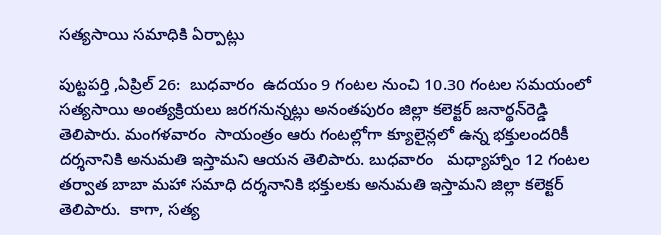సత్యసాయి సమాధికి ఏర్పాట్లు

పుట్టపర్తి ,ఏప్రిల్ 26:  బుధవారం  ఉదయం 9 గంటల నుంచి 10.30 గంటల సమయంలో సత్యసాయి అంత్యక్రియలు జరగనున్నట్లు అనంతపురం జిల్లా కలెక్టర్ జనార్థన్‌రెడ్డి తెలిపారు. మంగళవారం  సాయంత్రం ఆరు గంటల్లోగా క్యూలైన్లలో ఉన్న భక్తులందరికీ దర్శనానికి అనుమతి ఇస్తామని ఆయన తెలిపారు. బుధవారం   మధ్యాహ్నాం 12 గంటల తర్వాత బాబా మహా సమాధి దర్శనానికి భక్తులకు అనుమతి ఇస్తామని జిల్లా కలెక్టర్ తెలిపారు.  కాగా, సత్య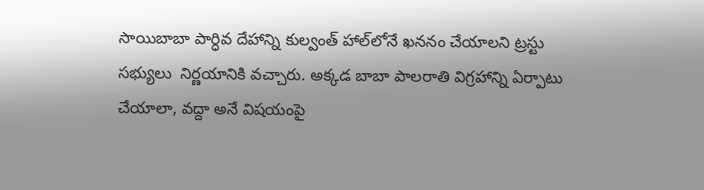సాయిబాబా పార్ధివ దేహాన్ని కుల్వంత్ హాల్‌లోనే ఖననం చేయాలని ట్రస్టు సభ్యులు  నిర్ణయానికి వచ్చారు. అక్కడ బాబా పాలరాతి విగ్రహాన్ని ఏర్పాటు చేయాలా, వద్దా అనే విషయంపై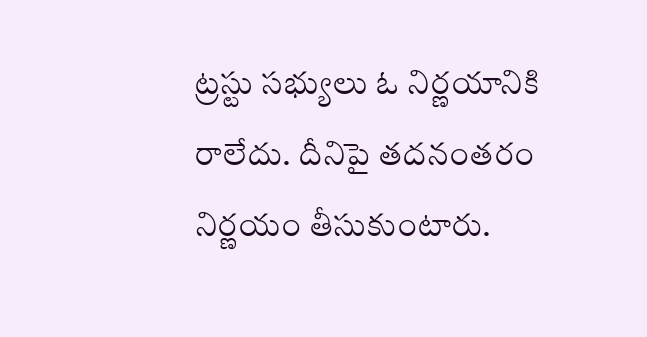ట్రస్టు సభ్యులు ఓ నిర్ణయానికి రాలేదు. దీనిపై తదనంతరం నిర్ణయం తీసుకుంటారు.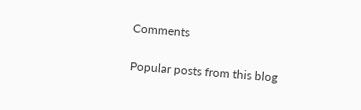Comments

Popular posts from this blog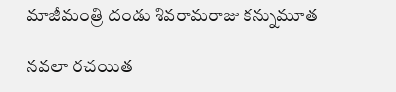మాజీమంత్రి దండు శివరామరాజు కన్నుమూత

నవలా రచయిత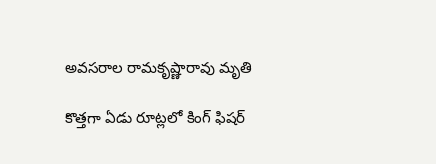అవసరాల రామకృష్ణారావు మృతి

కొత్తగా ఏడు రూట్లలో కింగ్ ఫిషర్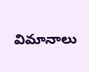విమానాలు